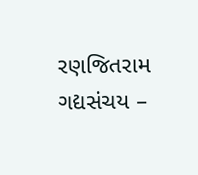રણજિતરામ ગદ્યસંચય –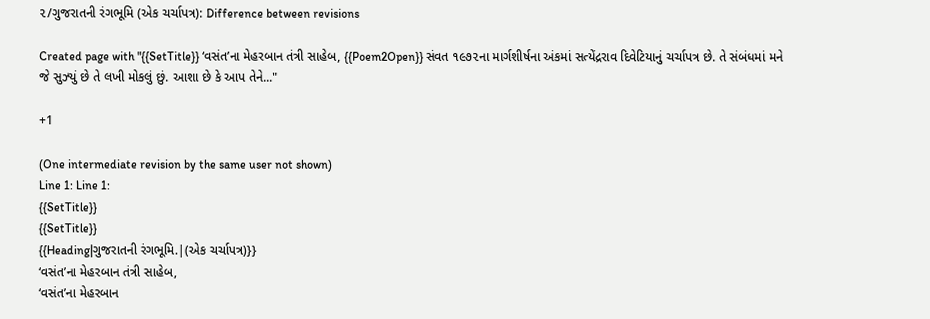૨/ગુજરાતની રંગભૂમિ (એક ચર્ચાપત્ર): Difference between revisions

Created page with "{{SetTitle}} ‘વસંત’ના મેહરબાન તંત્રી સાહેબ, {{Poem2Open}} સંવત ૧૯૭૨ના માર્ગશીર્ષના અંકમાં સત્યેંદ્રરાવ દિવેટિયાનું ચર્ચાપત્ર છે. તે સંબંધમાં મને જે સુઝ્યું છે તે લખી મોકલું છું. આશા છે કે આપ તેને..."

+1

(One intermediate revision by the same user not shown)
Line 1: Line 1:
{{SetTitle}}
{{SetTitle}}
{{Heading|ગુજરાતની રંગભૂમિ.|(એક ચર્ચાપત્ર)}}
‘વસંત’ના મેહરબાન તંત્રી સાહેબ,
‘વસંત’ના મેહરબાન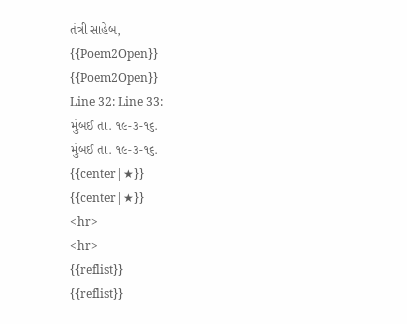તંત્રી સાહેબ,
{{Poem2Open}}
{{Poem2Open}}
Line 32: Line 33:
મુંબઈ તા. ૧૯-૩-૧૬.
મુંબઈ તા. ૧૯-૩-૧૬.
{{center|★}}
{{center|★}}
<hr>
<hr>
{{reflist}}
{{reflist}}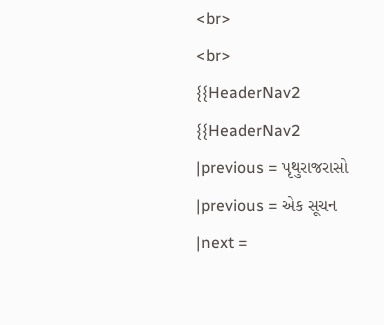<br>
<br>
{{HeaderNav2
{{HeaderNav2
|previous = પૃથુરાજરાસો
|previous = એક સૂચન
|next =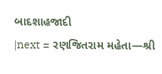બાદશાહજાદી
|next = રણજિતરામ મહેતા—શ્રી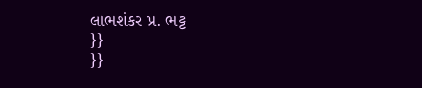લાભશંકર પ્ર. ભટ્ટ
}}
}}